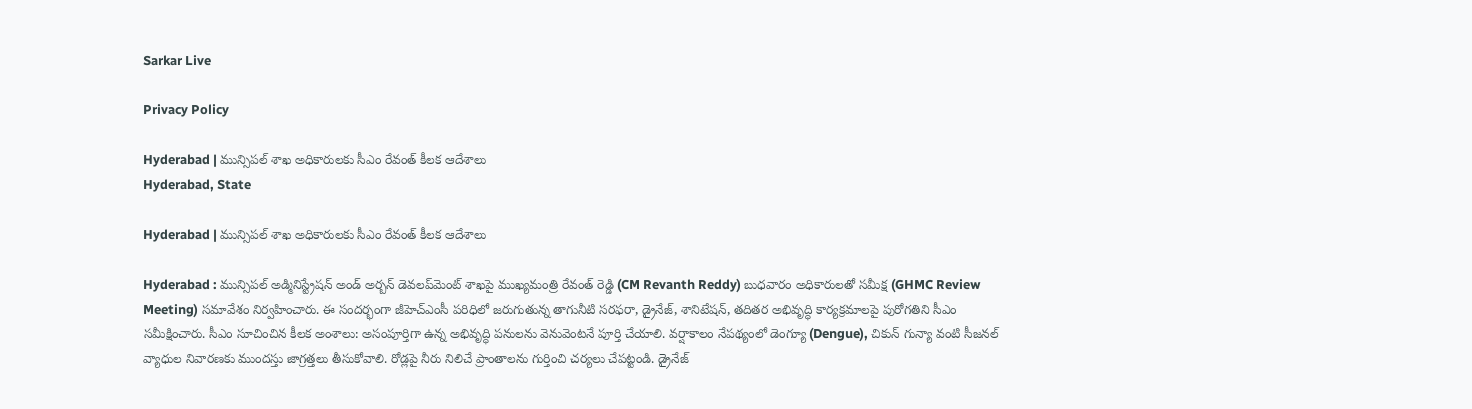Sarkar Live

Privacy Policy

Hyderabad | మున్సిపల్ శాఖ అధికారులకు సీఎం రేవంత్ కీలక ఆదేశాలు
Hyderabad, State

Hyderabad | మున్సిపల్ శాఖ అధికారులకు సీఎం రేవంత్ కీలక ఆదేశాలు

Hyderabad : మున్సిపల్ అడ్మినిస్ట్రేషన్ అండ్‌ అర్బన్ డెవలప్‌మెంట్ శాఖపై ముఖ్యమంత్రి రేవంత్ రెడ్డి (CM Revanth Reddy) బుధ‌వారం అధికారులతో సమీక్ష (GHMC Review Meeting) సమావేశం నిర్వహించారు. ఈ సందర్భంగా జీహెచ్ఎంసీ పరిధిలో జరుగుతున్న తాగునీటి సరఫరా, డ్రైనేజ్, శానిటేషన్, తదితర అభివృద్ధి కార్యక్రమాలపై పురోగతిని సీఎం సమీక్షించారు. సీఎం సూచించిన కీలక అంశాలు: అసంపూర్తిగా ఉన్న అభివృద్ధి పనులను వెనువెంట‌నే పూర్తి చేయాలి. వర్షాకాలం నేపథ్యంలో డెంగ్యూ (Dengue), చికున్ గున్యా వంటి సీజనల్ వ్యాధుల నివారణకు ముందస్తు జాగ్రత్తలు తీసుకోవాలి. రోడ్లపై నీరు నిలిచే ప్రాంతాలను గుర్తించి చర్యలు చేపట్టండి. డ్రైనేజ్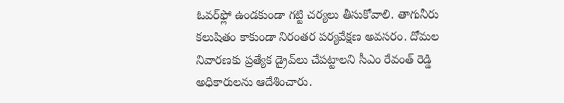ఓవర్‌ఫ్లో ఉండకుండా గట్టి చర్యలు తీసుకోవాలి. తాగునీరు కలుషితం కాకుండా నిరంతర పర్యవేక్షణ అవసరం. దోమల నివారణకు ప్రత్యేక డ్రైవ్‌లు చేపట్టాల‌ని సీఎం రేవంత్ రెడ్డి అధికారుల‌ను ఆదేశించారు.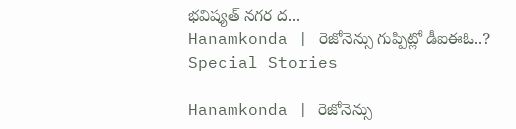భవిష్యత్‌ నగర ద...
Hanamkonda | రెజోనెన్సు గుప్పిట్లో డీఐఈఓ..?
Special Stories

Hanamkonda | రెజోనెన్సు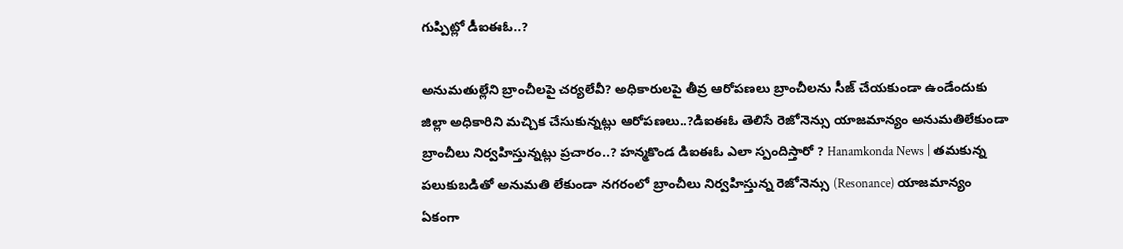గుప్పిట్లో డీఐఈఓ..?

అనుమతుల్లేని బ్రాంచీలపై చర్యలేవీ? అధికారులపై తీవ్ర ఆరోపణలు బ్రాంచీలను సీజ్ చేయకుండా ఉండేందుకు జిల్లా అధికారిని మచ్చిక చేసుకున్నట్లు ఆరోపణలు..?డిఐఈఓ తెలిసే రెజోనెన్సు యాజమాన్యం అనుమతిలేకుండా బ్రాంచీలు నిర్వహిస్తున్నట్లు ప్రచారం..? హన్మకొండ డిఐఈఓ ఎలా స్పందిస్తారో ? Hanamkonda News | తమకున్న పలుకుబడితో అనుమతి లేకుండా నగరంలో బ్రాంచీలు నిర్వహిస్తున్న రెజోనెన్సు (Resonance) యాజమాన్యం ఏకంగా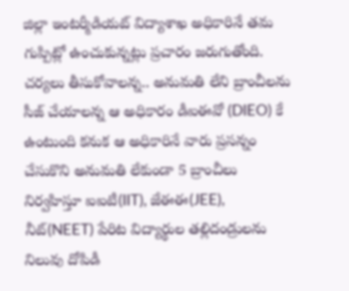జిల్లా ఇంటర్మీడియట్ విద్యాశాఖ అధికారినే తమ గుప్పిట్లో ఉంచుకున్నట్లు ప్రచారం జరుగుతోంది. చర్యలు తీసుకోవాలన్న.. అనుమతి లేని బ్రాంచీలను సీజ్ చేయాలన్న ఆ అధికారం డీఐఈవో (DIEO) కే ఉంటుంది కనుక ఆ అధికారినే వారు ప్రసన్నం చేసుకొని అనుమతి లేకుండా 5 బ్రాంచీలు నిర్వహిస్తూ ఐఐటీ(IIT), జేఈఈ(JEE), నీట్(NEET) పేరిట విద్యార్థుల తల్లిదండ్రులను నిలువు దోపిడీ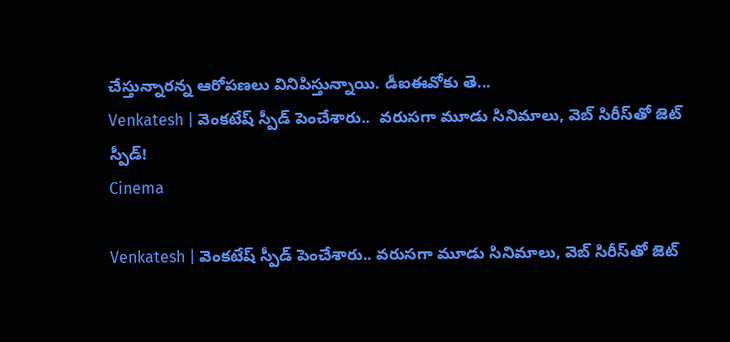చేస్తున్నారన్న ఆరోపణలు వినిపిస్తున్నాయి. డీఐఈవోకు తె...
Venkatesh | వెంకటేష్ స్పీడ్ పెంచేశారు..  వరుసగా మూడు సినిమాలు, వెబ్ సిరీస్‌తో జెట్ స్పీడ్!
Cinema

Venkatesh | వెంకటేష్ స్పీడ్ పెంచేశారు.. వరుసగా మూడు సినిమాలు, వెబ్ సిరీస్‌తో జెట్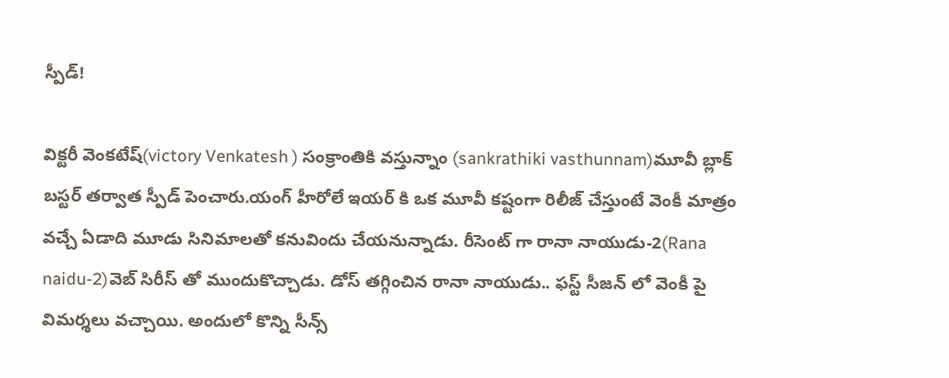స్పీడ్!

విక్టరీ వెంకటేష్(victory Venkatesh ) సంక్రాంతికి వస్తున్నాం (sankrathiki vasthunnam)మూవీ బ్లాక్ బస్టర్ తర్వాత స్పీడ్ పెంచారు.యంగ్ హీరోలే ఇయర్ కి ఒక మూవీ కష్టంగా రిలీజ్ చేస్తుంటే వెంకీ మాత్రం వచ్చే ఏడాది మూడు సినిమాలతో కనువిందు చేయనున్నాడు. రీసెంట్ గా రానా నాయుడు-2(Rana naidu-2)వెబ్ సిరీస్ తో ముందుకొచ్చాడు. డోస్ తగ్గించిన రానా నాయుడు.. ఫస్ట్ సీజన్ లో వెంకీ పై విమర్శలు వచ్చాయి. అందులో కొన్ని సీన్స్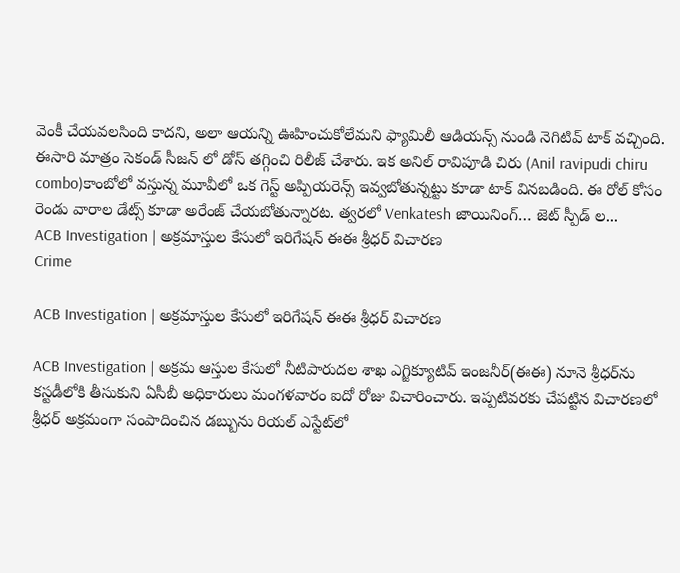వెంకీ చేయవలసింది కాదని, అలా ఆయన్ని ఊహించుకోలేమని ఫ్యామిలీ ఆడియన్స్ నుండి నెగిటివ్ టాక్ వచ్చింది. ఈసారి మాత్రం సెకండ్ సీజన్ లో డోస్ తగ్గించి రిలీజ్ చేశారు. ఇక అనిల్ రావిపూడి చిరు (Anil ravipudi chiru combo)కాంబోలో వస్తున్న మూవీలో ఒక గెస్ట్ అప్పియరెన్స్ ఇవ్వబోతున్నట్టు కూడా టాక్ వినబడింది. ఈ రోల్ కోసం రెండు వారాల డేట్స్ కూడా అరేంజ్ చేయబోతున్నారట. త్వరలో Venkatesh జాయినింగ్… జెట్ స్పీడ్ ల...
ACB Investigation | అక్రమాస్తుల కేసులో ఇరిగేషన్‌ ఈఈ శ్రీధర్‌ విచారణ
Crime

ACB Investigation | అక్రమాస్తుల కేసులో ఇరిగేషన్‌ ఈఈ శ్రీధర్‌ విచారణ

ACB Investigation | అక్రమ ఆస్తుల కేసులో నీటిపారుదల శాఖ ఎగ్జిక్యూటివ్‌ ఇంజనీర్‌(ఈఈ) నూనె శ్రీధర్‌ను కస్టడీలోకి తీసుకుని ఏసీబీ అధికారులు మంగళవారం ఐదో రోజు విచారించారు. ఇప్పటివరకు చేపట్టిన విచారణలో శ్రీధర్‌ అక్రమంగా సంపాదించిన డబ్బును రియల్‌ ఎస్టేట్‌లో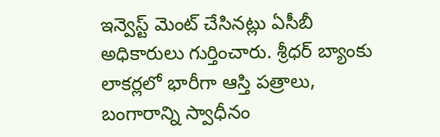ఇన్వెస్ట్ మెంట్ చేసినట్లు ఏసీబీ అధికారులు గుర్తించారు. శ్రీధర్‌ బ్యాంకు లాకర్లలో భారీగా ఆస్తి పత్రాలు, బంగారాన్ని స్వాధీనం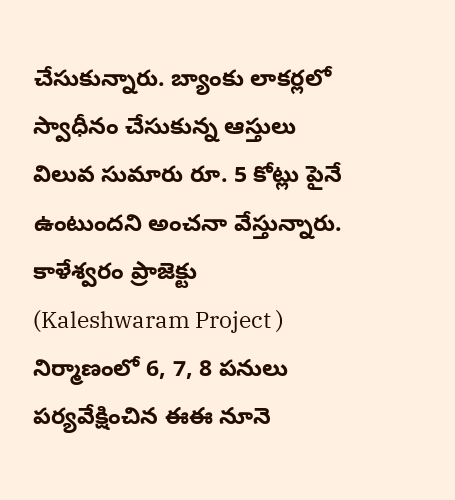చేసుకున్నారు. బ్యాంకు లాకర్లలో స్వాధీనం చేసుకున్న ఆస్తులు విలువ సుమారు రూ. 5 కోట్లు పైనే ఉంటుందని అంచనా వేస్తున్నారు. కాళేశ్వరం ప్రాజెక్టు (Kaleshwaram Project ) నిర్మాణంలో 6, 7, 8 పనులు పర్యవేక్షించిన ఈఈ నూనె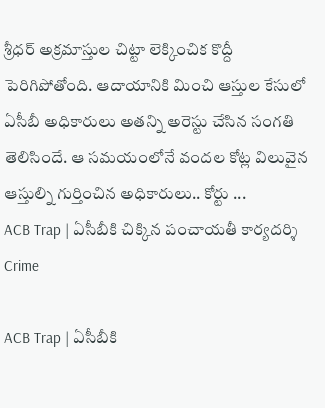శ్రీధర్‌ అక్రమాస్తుల చిట్టా లెక్కించిక కొద్దీ పెరిగిపోతోంది. ఆదాయానికి మించి ఆస్తుల కేసులో ఏసీబీ అధికారులు అతన్ని అరెస్టు చేసిన సంగతి తెలిసిందే. ఆ సమయంలోనే వందల కోట్ల విలువైన ఆస్తుల్ని గుర్తించిన అధికారులు.. కోర్టు ...
ACB Trap | ఏసీబీకి చిక్కిన పంచాయతీ కార్య‌ద‌ర్శి
Crime

ACB Trap | ఏసీబీకి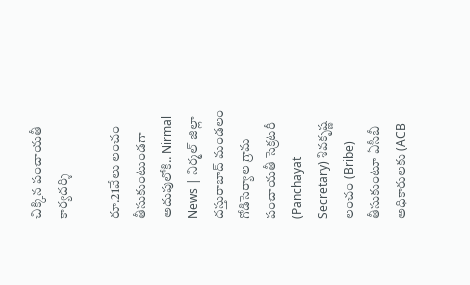చిక్కిన పంచాయతీ కార్య‌ద‌ర్శి

రూ.21వేలు లంచం తీసుకుంటుండగా అదుపులోకి.. Nirmal News | నిర్మల్ జిల్లా దస్తురాబాద్ మండలం గోడిసెర్యాల గ్రామ పంచాయతీ సెక్రటరీ (Panchayat Secretary) శివకృష్ణ లంచం (Bribe) తీసుకుంటూ ఏసీబీ అధికారులకు (ACB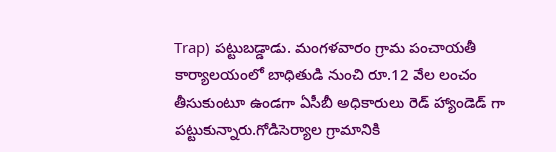Trap) ప‌ట్టుబ‌డ్డాడు. మంగళవారం గ్రామ పంచాయతీ కార్యాలయంలో బాధితుడి నుంచి రూ.12 వేల లంచం తీసుకుంటూ ఉండగా ఏసీబీ అధికారులు రెడ్ హ్యాండెడ్ గా పట్టుకున్నారు.గోడిసెర్యాల గ్రామానికి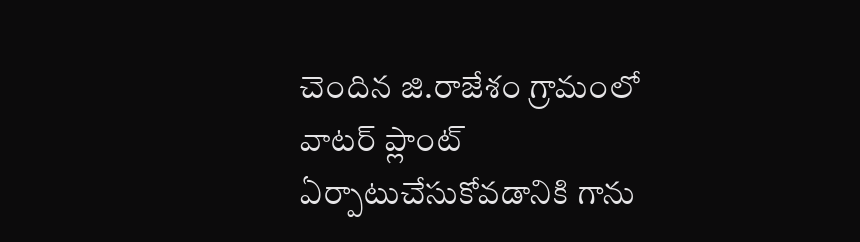చెందిన జి.రాజేశం గ్రామంలో వాటర్ ప్లాంట్ ఏర్పాటుచేసుకోవ‌డానికి గాను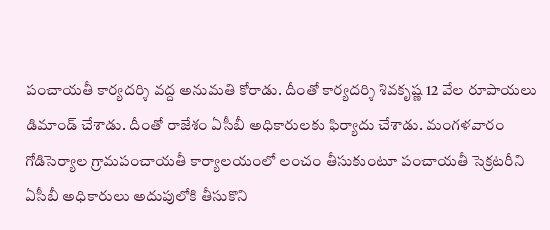పంచాయతీ కార్య‌ద‌ర్శి వ‌ద్ద అనుమ‌తి కోరాడు. దీంతో కార్య‌దర్శి శివ‌కృష్ణ‌ 12 వేల రూపాయలు డిమాండ్ చేశాడు. దీంతో రాజేశం ఏసీబీ అధికారులకు ఫిర్యాదు చేశాడు. మంగళవారం గోడిసెర్యాల గ్రామపంచాయతీ కార్యాలయంలో లంచం తీసుకుంటూ పంచాయతీ సెక్రటరీని ఏసీబీ అధికారులు అదుపులోకి తీసుకొని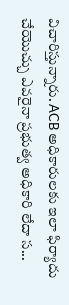విచారిస్తున్నారు. ACB అధికారులకు ఇలా ఫిర్యాదు చేయొచ్చు ఎవరైనా ప్రభుత్వ అధికారి లేదా స...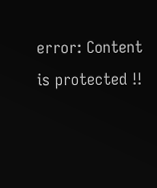error: Content is protected !!